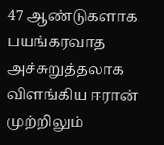47 ஆண்டுகளாக பயங்கரவாத அச்சுறுத்தலாக விளங்கிய ஈரான் முற்றிலும்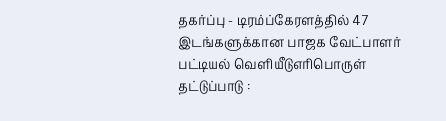தகர்ப்பு - டிரம்ப்கேரளத்தில் 47 இடங்களுக்கான பாஜக வேட்பாளர் பட்டியல் வெளியீடுஎரிபொருள் தட்டுப்பாடு :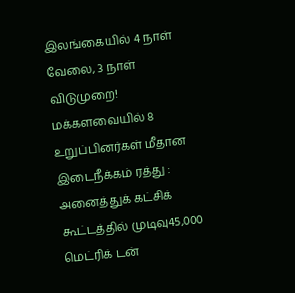இலங்கையில் 4 நாள் வேலை, 3 நாள் விடுமுறை! மக்களவையில் 8 உறுப்பினர்கள் மீதான இடைநீக்கம் ரத்து : அனைத்துக் கட்சிக் கூட்டத்தில் முடிவு45,000 மெட்ரிக் டன்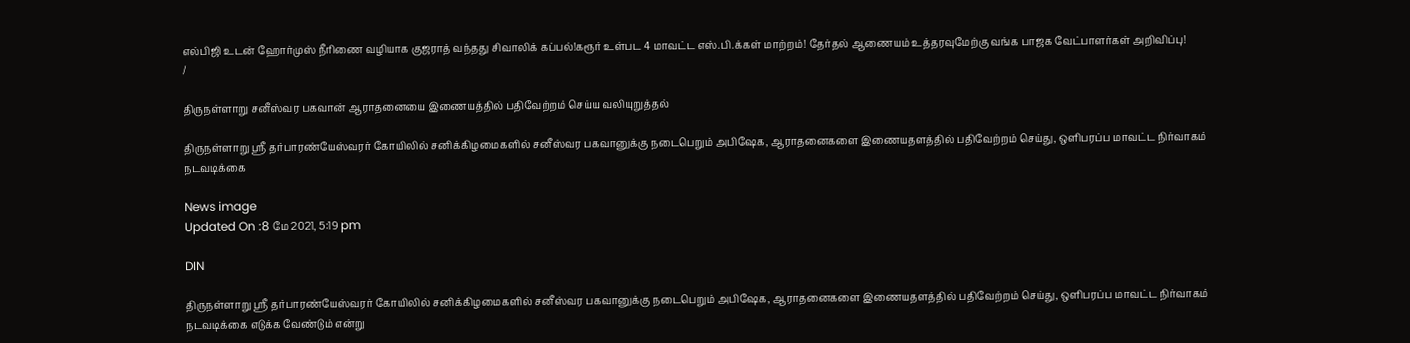எல்பிஜி உடன் ஹோர்முஸ் நீரிணை வழியாக குஜராத் வந்தது சிவாலிக் கப்பல்!கரூர் உள்பட 4 மாவட்ட எஸ்.பி.க்கள் மாற்றம்! தேர்தல் ஆணையம் உத்தரவுமேற்கு வங்க பாஜக வேட்பாளர்கள் அறிவிப்பு!
/

திருநள்ளாறு சனீஸ்வர பகவான் ஆராதனையை இணையத்தில் பதிவேற்றம் செய்ய வலியுறுத்தல்

திருநள்ளாறு ஸ்ரீ தர்பாரண்யேஸ்வரர் கோயிலில் சனிக்கிழமைகளில் சனீஸ்வர பகவானுக்கு நடைபெறும் அபிஷேக, ஆராதனைகளை இணையதளத்தில் பதிவேற்றம் செய்து, ஒளிபரப்ப மாவட்ட நிர்வாகம் நடவடிக்கை

News image
Updated On :8 மே 2021, 5:19 pm

DIN

திருநள்ளாறு ஸ்ரீ தர்பாரண்யேஸ்வரர் கோயிலில் சனிக்கிழமைகளில் சனீஸ்வர பகவானுக்கு நடைபெறும் அபிஷேக, ஆராதனைகளை இணையதளத்தில் பதிவேற்றம் செய்து, ஒளிபரப்ப மாவட்ட நிர்வாகம் நடவடிக்கை எடுக்க வேண்டும் என்று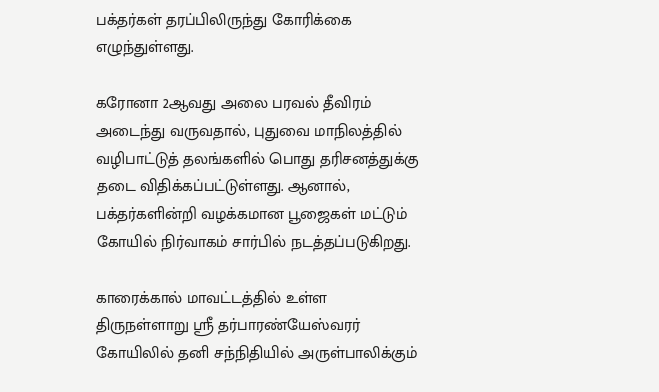பக்தர்கள் தரப்பிலிருந்து கோரிக்கை எழுந்துள்ளது.

கரோனா 2ஆவது அலை பரவல் தீவிரம் அடைந்து வருவதால், புதுவை மாநிலத்தில் வழிபாட்டுத் தலங்களில் பொது தரிசனத்துக்கு தடை விதிக்கப்பட்டுள்ளது. ஆனால், பக்தர்களின்றி வழக்கமான பூஜைகள் மட்டும் கோயில் நிர்வாகம் சார்பில் நடத்தப்படுகிறது.

காரைக்கால் மாவட்டத்தில் உள்ள திருநள்ளாறு ஸ்ரீ தர்பாரண்யேஸ்வரர் கோயிலில் தனி சந்நிதியில் அருள்பாலிக்கும்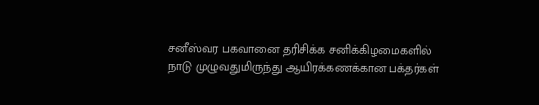சனீஸ்வர பகவானை தரிசிக்க சனிக்கிழமைகளில் நாடு முழுவதுமிருந்து ஆயிரக்கணக்கான பக்தர்கள்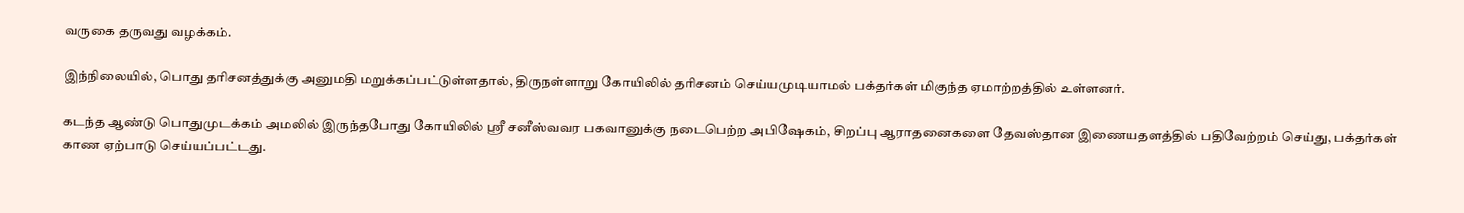வருகை தருவது வழக்கம்.

இந்நிலையில், பொது தரிசனத்துக்கு அனுமதி மறுக்கப்பட்டுள்ளதால், திருநள்ளாறு கோயிலில் தரிசனம் செய்யமுடியாமல் பக்தர்கள் மிகுந்த ஏமாற்றத்தில் உள்ளனர்.

கடந்த ஆண்டு பொதுமுடக்கம் அமலில் இருந்தபோது கோயிலில் ஸ்ரீ சனீஸ்வவர பகவானுக்கு நடைபெற்ற அபிஷேகம், சிறப்பு ஆராதனைகளை தேவஸ்தான இணையதளத்தில் பதிவேற்றம் செய்து, பக்தர்கள் காண ஏற்பாடு செய்யப்பட்டது.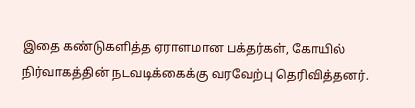இதை கண்டுகளித்த ஏராளமான பக்தர்கள், கோயில் நிர்வாகத்தின் நடவடிக்கைக்கு வரவேற்பு தெரிவித்தனர்.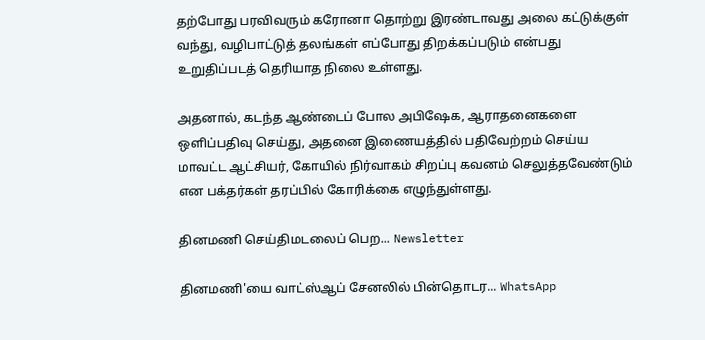தற்போது பரவிவரும் கரோனா தொற்று இரண்டாவது அலை கட்டுக்குள் வந்து, வழிபாட்டுத் தலங்கள் எப்போது திறக்கப்படும் என்பது உறுதிப்படத் தெரியாத நிலை உள்ளது.

அதனால், கடந்த ஆண்டைப் போல அபிஷேக, ஆராதனைகளை ஒளிப்பதிவு செய்து, அதனை இணையத்தில் பதிவேற்றம் செய்ய மாவட்ட ஆட்சியர், கோயில் நிர்வாகம் சிறப்பு கவனம் செலுத்தவேண்டும் என பக்தர்கள் தரப்பில் கோரிக்கை எழுந்துள்ளது.

தினமணி செய்திமடலைப் பெற... Newsletter

தினமணி'யை வாட்ஸ்ஆப் சேனலில் பின்தொடர... WhatsApp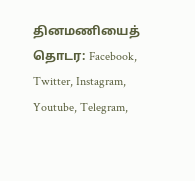தினமணியைத் தொடர: Facebook, Twitter, Instagram, Youtube, Telegram,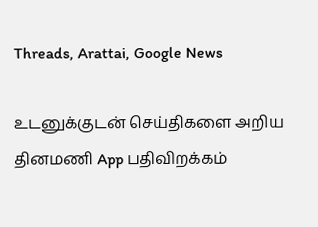Threads, Arattai, Google News

உடனுக்குடன் செய்திகளை அறிய தினமணி App பதிவிறக்கம்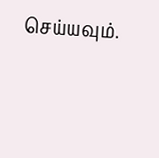செய்யவும்.